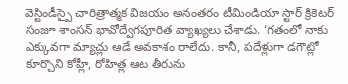వెస్టిండీస్పై చారిత్రాత్మక విజయం అనంతరం టీమిండియా స్టార్ క్రికెటర్ సంజూ శాంసన్ భావోద్వేగపూరిత వ్యాఖ్యలు చేశాడు. ‘గతంలో నాకు ఎక్కువగా మ్యాచ్లు ఆడే అవకాశం రాలేదు. కానీ, పదేళ్లుగా డగౌట్లో కూర్చొని కోహ్లీ, రోహిత్ల ఆట తీరును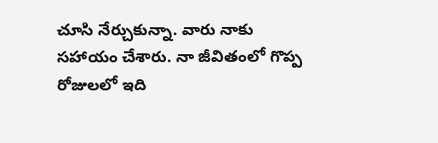చూసి నేర్చుకున్నా. వారు నాకు సహాయం చేశారు. నా జీవితంలో గొప్ప రోజులలో ఇది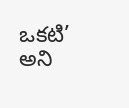ఒకటి’ అని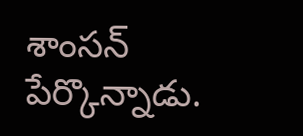శాంసన్ పేర్కొన్నాడు.